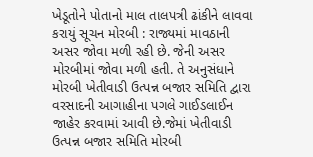ખેડૂતોને પોતાનો માલ તાલપત્રી ઢાંકીને લાવવા કરાયું સૂચન મોરબી : રાજ્યમાં માવઠાની અસર જોવા મળી રહી છે. જેની અસર મોરબીમાં જોવા મળી હતી. તે અનુસંધાને મોરબી ખેતીવાડી ઉત્પન્ન બજાર સમિતિ દ્વારા વરસાદની આગાહીના પગલે ગાઈડલાઈન જાહેર કરવામાં આવી છે.જેમાં ખેતીવાડી ઉત્પન્ન બજાર સમિતિ મોરબી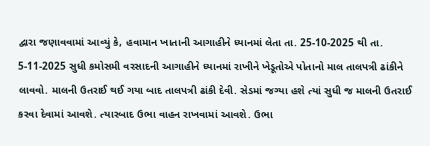દ્વારા જણાવવામાં આવ્યું કે, હવામાન ખાતાની આગાહીને ધ્યાનમાં લેતા તા. 25-10-2025 થી તા. 5-11-2025 સુધી કમોસમી વરસાદની આગાહીને ધ્યાનમાં રાખીને ખેડૂતોએ પોતાનો માલ તાલપત્રી ઢાંકીને લાવવો. માલની ઉતરાઈ થઈ ગયા બાદ તાલપત્રી ઢાંકી દેવી. સેડમાં જગ્યા હશે ત્યાં સુધી જ માલની ઉતરાઈ કરવા દેવામાં આવશે. ત્યારબાદ ઉભા વાહન રાખવામાં આવશે. ઉભા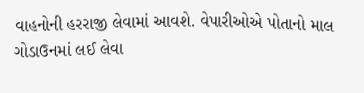વાહનોની હરરાજી લેવામાં આવશે. વેપારીઓએ પોતાનો માલ ગોડાઉનમાં લઈ લેવા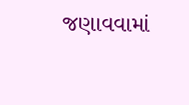જણાવવામાં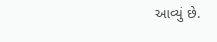આવ્યું છે.